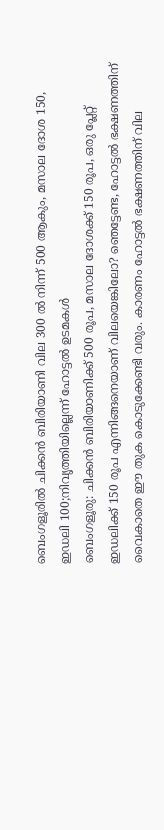ബെംഗളൂരിൽ ചിക്കൻ ബിരിയാണി വില 300 ൽ നിന്ന് 500 ആകും, മസാല ദോശ 150, ഇഡലി 100;നിവൃത്തിയില്ലെന്ന് ഹോട്ടൽ ഉടമകൾ
ബെംഗളൂരു: ചിക്കൻ ബിരിയാണിക്ക് 500 രൂപ, മസാല ദോശക്ക് 150 രൂപ, ഒരു പ്ലേറ്റ് ഇഡലിക്ക് 150 രൂപ എന്നിങ്ങനെയാണ് വിലയെങ്കിലോ? ഞെട്ടേണ്ട, ഹോട്ടൽ ഭക്ഷണത്തിന് വൈകാതെ ഈ തുക കൊടുക്കേണ്ടി വരും. കാരണം ഹോട്ടൽ ഭക്ഷണത്തിന് വില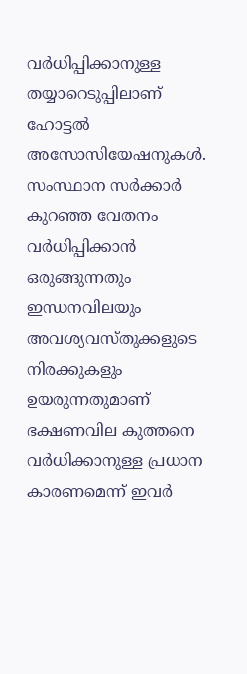വർധിപ്പിക്കാനുള്ള തയ്യാറെടുപ്പിലാണ് ഹോട്ടൽ അസോസിയേഷനുകൾ. സംസ്ഥാന സർക്കാർ കുറഞ്ഞ വേതനം വർധിപ്പിക്കാൻ ഒരുങ്ങുന്നതും ഇന്ധനവിലയും അവശ്യവസ്തുക്കളുടെ നിരക്കുകളും ഉയരുന്നതുമാണ് ഭക്ഷണവില കുത്തനെ വർധിക്കാനുള്ള പ്രധാന കാരണമെന്ന് ഇവർ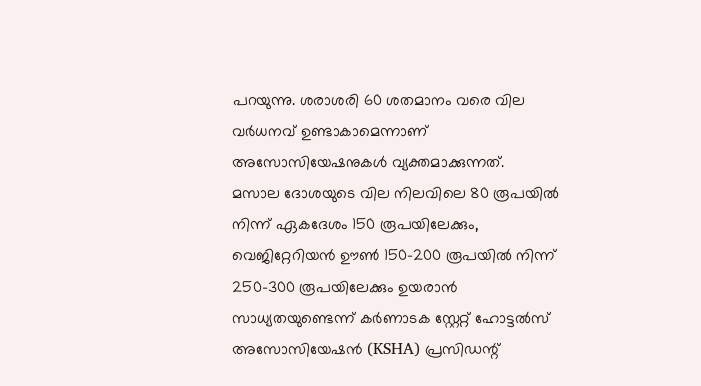പറയുന്നു. ശരാശരി 60 ശതമാനം വരെ വില വർധനവ് ഉണ്ടാകാമെന്നാണ് അസോസിയേഷനുകൾ വ്യക്തമാക്കുന്നത്.
മസാല ദോശയുടെ വില നിലവിലെ 80 രൂപയിൽ നിന്ന് ഏകദേശം 150 രൂപയിലേക്കും, വെജിറ്റേറിയൻ ഊൺ 150-200 രൂപയിൽ നിന്ന് 250-300 രൂപയിലേക്കും ഉയരാൻ സാധ്യതയുണ്ടെന്ന് കർണാടക സ്റ്റേറ്റ് ഹോട്ടൽസ് അസോസിയേഷൻ (KSHA) പ്രസിഡന്റ്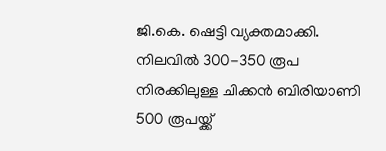ജി.കെ. ഷെട്ടി വ്യക്തമാക്കി. നിലവിൽ 300-350 രൂപ നിരക്കിലുള്ള ചിക്കൻ ബിരിയാണി 500 രൂപയ്ക്ക്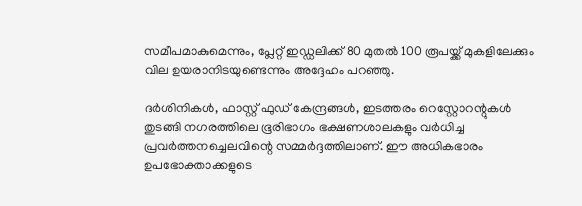സമീപമാകുമെന്നും, പ്ലേറ്റ് ഇഡ്ഡലിക്ക് 80 മുതൽ 100 രൂപയ്ക്ക് മുകളിലേക്കും വില ഉയരാനിടയുണ്ടെന്നും അദ്ദേഹം പറഞ്ഞു.

ദർശിനികൾ, ഫാസ്റ്റ് ഫുഡ് കേന്ദ്രങ്ങൾ, ഇടത്തരം റെസ്റ്റോറന്റുകൾ തുടങ്ങി നഗരത്തിലെ ഭൂരിഭാഗം ഭക്ഷണശാലകളും വർധിച്ച പ്രവർത്തനച്ചെലവിന്റെ സമ്മർദ്ദത്തിലാണ്. ഈ അധികഭാരം ഉപഭോക്താക്കളുടെ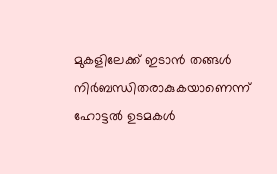മുകളിലേക്ക് ഇടാൻ തങ്ങൾ നിർബന്ധിതരാകുകയാണെന്ന് ഹോട്ടൽ ഉടമകൾ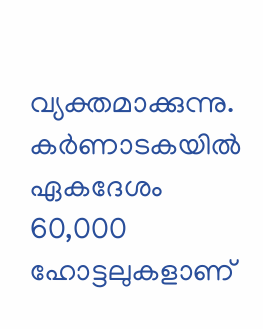വ്യക്തമാക്കുന്നു. കർണാടകയിൽ ഏകദേശം 60,000 ഹോട്ടലുകളാണ്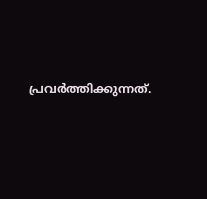പ്രവർത്തിക്കുന്നത്.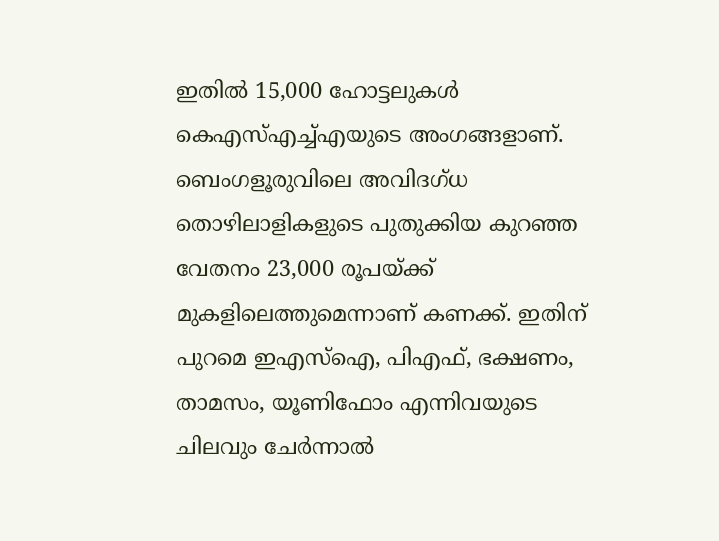ഇതിൽ 15,000 ഹോട്ടലുകൾ കെഎസ്എച്ച്എയുടെ അംഗങ്ങളാണ്.
ബെംഗളൂരുവിലെ അവിദഗ്ധ തൊഴിലാളികളുടെ പുതുക്കിയ കുറഞ്ഞ വേതനം 23,000 രൂപയ്ക്ക് മുകളിലെത്തുമെന്നാണ് കണക്ക്. ഇതിന് പുറമെ ഇഎസ്ഐ, പിഎഫ്, ഭക്ഷണം, താമസം, യൂണിഫോം എന്നിവയുടെ ചിലവും ചേർന്നാൽ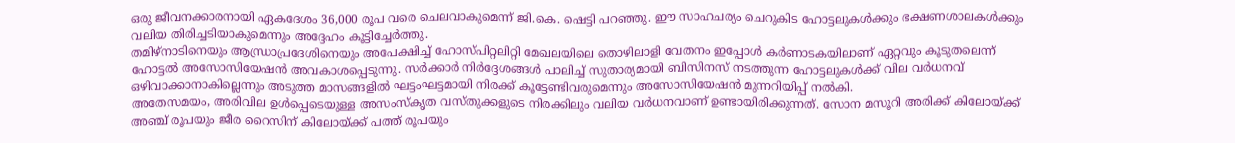ഒരു ജീവനക്കാരനായി ഏകദേശം 36,000 രൂപ വരെ ചെലവാകുമെന്ന് ജി.കെ. ഷെട്ടി പറഞ്ഞു. ഈ സാഹചര്യം ചെറുകിട ഹോട്ടലുകൾക്കും ഭക്ഷണശാലകൾക്കും വലിയ തിരിച്ചടിയാകുമെന്നും അദ്ദേഹം കൂട്ടിച്ചേർത്തു.
തമിഴ്നാടിനെയും ആന്ധ്രാപ്രദേശിനെയും അപേക്ഷിച്ച് ഹോസ്പിറ്റലിറ്റി മേഖലയിലെ തൊഴിലാളി വേതനം ഇപ്പോൾ കർണാടകയിലാണ് ഏറ്റവും കൂടുതലെന്ന് ഹോട്ടൽ അസോസിയേഷൻ അവകാശപ്പെടുന്നു. സർക്കാർ നിർദ്ദേശങ്ങൾ പാലിച്ച് സുതാര്യമായി ബിസിനസ് നടത്തുന്ന ഹോട്ടലുകൾക്ക് വില വർധനവ് ഒഴിവാക്കാനാകില്ലെന്നും അടുത്ത മാസങ്ങളിൽ ഘട്ടംഘട്ടമായി നിരക്ക് കൂട്ടേണ്ടിവരുമെന്നും അസോസിയേഷൻ മുന്നറിയിപ്പ് നൽകി.
അതേസമയം, അരിവില ഉൾപ്പെടെയുള്ള അസംസ്കൃത വസ്തുക്കളുടെ നിരക്കിലും വലിയ വർധനവാണ് ഉണ്ടായിരിക്കുന്നത്. സോന മസൂറി അരിക്ക് കിലോയ്ക്ക് അഞ്ച് രൂപയും ജീര റൈസിന് കിലോയ്ക്ക് പത്ത് രൂപയും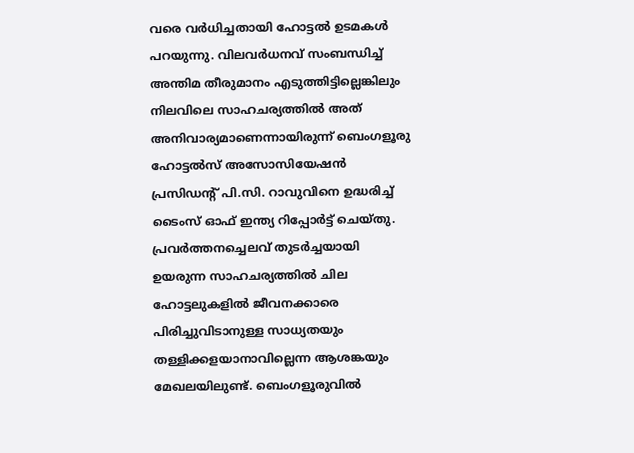വരെ വർധിച്ചതായി ഹോട്ടൽ ഉടമകൾ പറയുന്നു. വിലവർധനവ് സംബന്ധിച്ച് അന്തിമ തീരുമാനം എടുത്തിട്ടില്ലെങ്കിലും നിലവിലെ സാഹചര്യത്തിൽ അത് അനിവാര്യമാണെന്നായിരുന്ന് ബെംഗളൂരു ഹോട്ടൽസ് അസോസിയേഷൻ പ്രസിഡന്റ് പി.സി. റാവുവിനെ ഉദ്ധരിച്ച് ടൈംസ് ഓഫ് ഇന്ത്യ റിപ്പോർട്ട് ചെയ്തു.
പ്രവർത്തനച്ചെലവ് തുടർച്ചയായി ഉയരുന്ന സാഹചര്യത്തിൽ ചില ഹോട്ടലുകളിൽ ജീവനക്കാരെ പിരിച്ചുവിടാനുള്ള സാധ്യതയും തള്ളിക്കളയാനാവില്ലെന്ന ആശങ്കയും മേഖലയിലുണ്ട്. ബെംഗളൂരുവിൽ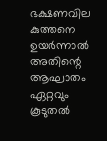ഭക്ഷണവില കുത്തനെ ഉയർന്നാൽ അതിന്റെ ആഘാതം ഏറ്റവും കൂടുതൽ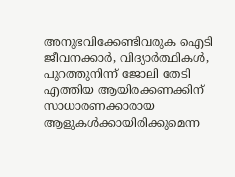അനുഭവിക്കേണ്ടിവരുക ഐടി ജീവനക്കാർ, വിദ്യാർത്ഥികൾ, പുറത്തുനിന്ന് ജോലി തേടി എത്തിയ ആയിരക്കണക്കിന് സാധാരണക്കാരായ ആളുകൾക്കായിരിക്കുമെന്ന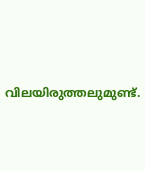വിലയിരുത്തലുമുണ്ട്.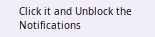Click it and Unblock the Notifications